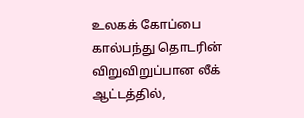உலகக் கோப்பை கால்பந்து தொடரின் விறுவிறுப்பான லீக் ஆட்டத்தில்,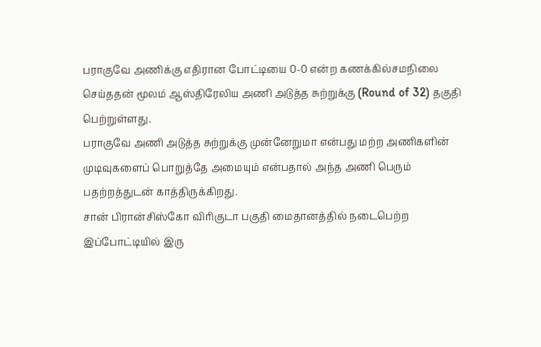பராகுவே அணிக்கு எதிரான போட்டியை 0-0 என்ற கணக்கில்சமநிலை செய்ததன் மூலம் ஆஸ்திரேலிய அணி அடுத்த சுற்றுக்கு (Round of 32) தகுதி பெற்றுள்ளது.
பராகுவே அணி அடுத்த சுற்றுக்கு முன்னேறுமா என்பது மற்ற அணிகளின் முடிவுகளைப் பொறுத்தே அமையும் என்பதால் அந்த அணி பெரும் பதற்றத்துடன் காத்திருக்கிறது.
சான் பிரான்சிஸ்கோ விரிகுடா பகுதி மைதானத்தில் நடைபெற்ற இப்போட்டியில் இரு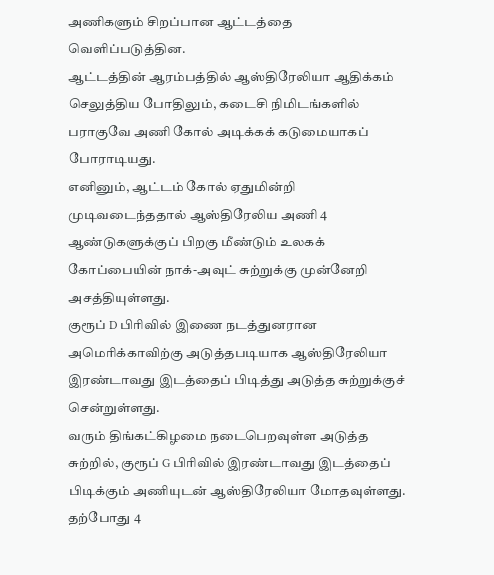அணிகளும் சிறப்பான ஆட்டத்தை வெளிப்படுத்தின.
ஆட்டத்தின் ஆரம்பத்தில் ஆஸ்திரேலியா ஆதிக்கம் செலுத்திய போதிலும், கடைசி நிமிடங்களில் பராகுவே அணி கோல் அடிக்கக் கடுமையாகப் போராடியது.
எனினும், ஆட்டம் கோல் ஏதுமின்றி முடிவடைந்ததால் ஆஸ்திரேலிய அணி 4 ஆண்டுகளுக்குப் பிறகு மீண்டும் உலகக் கோப்பையின் நாக்-அவுட் சுற்றுக்கு முன்னேறி அசத்தியுள்ளது.
குரூப் D பிரிவில் இணை நடத்துனரான அமெரிக்காவிற்கு அடுத்தபடியாக ஆஸ்திரேலியா இரண்டாவது இடத்தைப் பிடித்து அடுத்த சுற்றுக்குச் சென்றுள்ளது.
வரும் திங்கட்கிழமை நடைபெறவுள்ள அடுத்த சுற்றில், குரூப் G பிரிவில் இரண்டாவது இடத்தைப் பிடிக்கும் அணியுடன் ஆஸ்திரேலியா மோதவுள்ளது.
தற்போது 4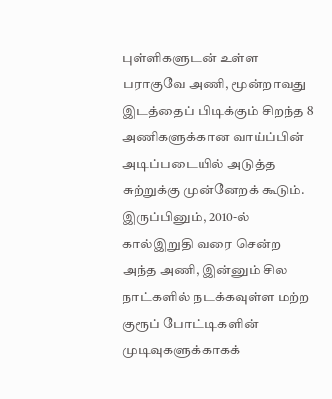புள்ளிகளுடன் உள்ள பராகுவே அணி, மூன்றாவது இடத்தைப் பிடிக்கும் சிறந்த 8 அணிகளுக்கான வாய்ப்பின் அடிப்படையில் அடுத்த சுற்றுக்கு முன்னேறக் கூடும்.
இருப்பினும், 2010-ல் கால்இறுதி வரை சென்ற அந்த அணி, இன்னும் சில நாட்களில் நடக்கவுள்ள மற்ற குரூப் போட்டிகளின் முடிவுகளுக்காகக்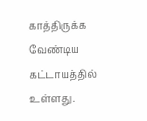காத்திருக்க வேண்டிய கட்டாயத்தில் உள்ளது.